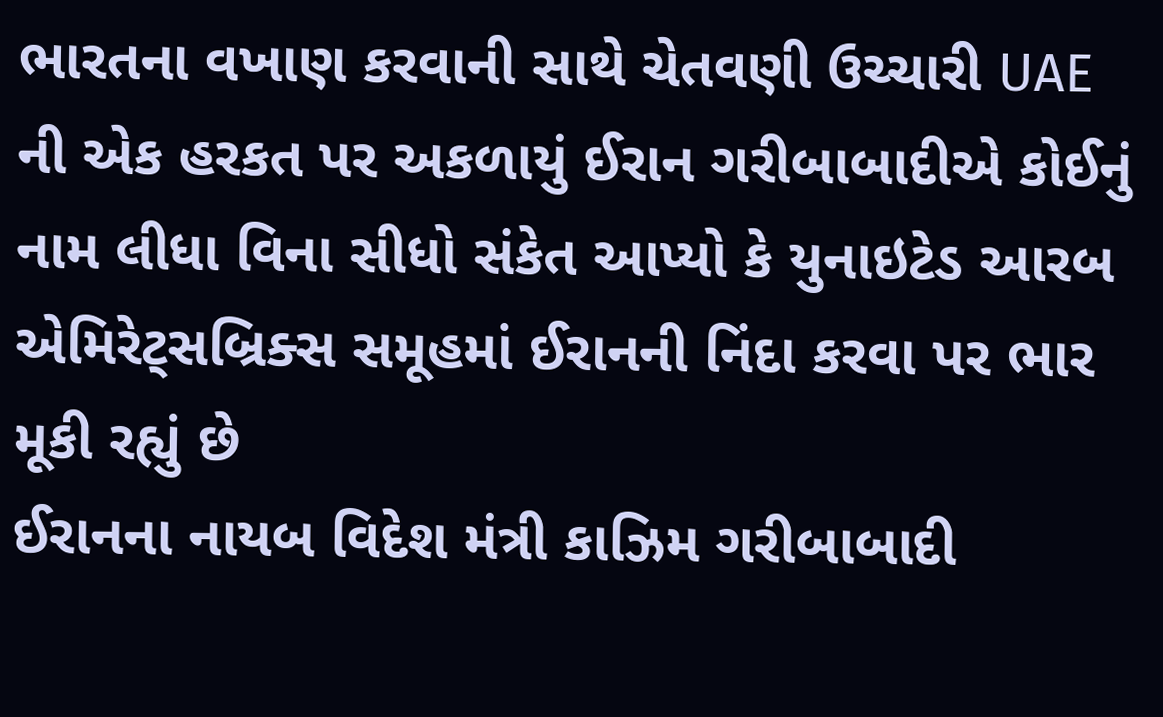ભારતના વખાણ કરવાની સાથે ચેતવણી ઉચ્ચારી UAE ની એક હરકત પર અકળાયું ઈરાન ગરીબાબાદીએ કોઈનું નામ લીધા વિના સીધો સંકેત આપ્યો કે યુનાઇટેડ આરબ એમિરેટ્સબ્રિક્સ સમૂહમાં ઈરાનની નિંદા કરવા પર ભાર મૂકી રહ્યું છે
ઈરાનના નાયબ વિદેશ મંત્રી કાઝિમ ગરીબાબાદી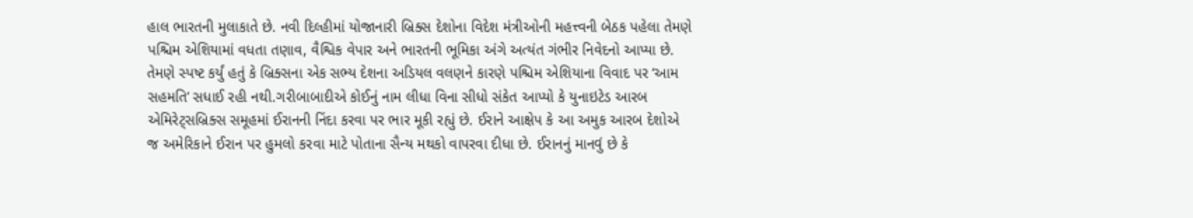હાલ ભારતની મુલાકાતે છે. નવી દિલ્હીમાં યોજાનારી બ્રિક્સ દેશોના વિદેશ મંત્રીઓની મહત્ત્વની બેઠક પહેલા તેમણે પશ્ચિમ એશિયામાં વધતા તણાવ, વૈશ્વિક વેપાર અને ભારતની ભૂમિકા અંગે અત્યંત ગંભીર નિવેદનો આપ્યા છે. તેમણે સ્પષ્ટ કર્યું હતું કે બ્રિક્સના એક સભ્ય દેશના અડિયલ વલણને કારણે પશ્ચિમ એશિયાના વિવાદ પર ‘આમ સહમતિ’ સધાઈ રહી નથી.ગરીબાબાદીએ કોઈનું નામ લીધા વિના સીધો સંકેત આપ્યો કે યુનાઇટેડ આરબ એમિરેટ્સબ્રિક્સ સમૂહમાં ઈરાનની નિંદા કરવા પર ભાર મૂકી રહ્યું છે. ઈરાને આક્ષેપ કે આ અમુક આરબ દેશોએ જ અમેરિકાને ઈરાન પર હુમલો કરવા માટે પોતાના સૈન્ય મથકો વાપરવા દીધા છે. ઈરાનનું માનવું છે કે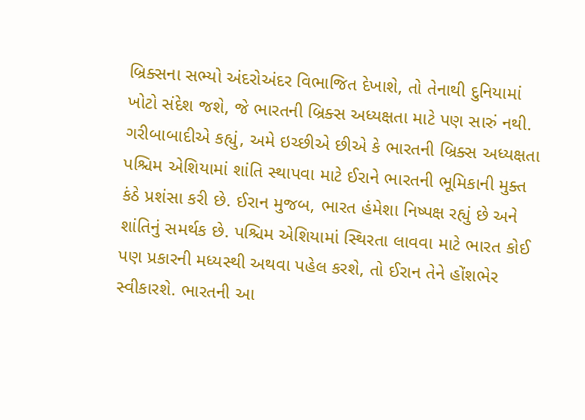બ્રિક્સના સભ્યો અંદરોઅંદર વિભાજિત દેખાશે, તો તેનાથી દુનિયામાં ખોટો સંદેશ જશે, જે ભારતની બ્રિક્સ અધ્યક્ષતા માટે પણ સારું નથી. ગરીબાબાદીએ કહ્યું, અમે ઇચ્છીએ છીએ કે ભારતની બ્રિક્સ અધ્યક્ષતા પશ્ચિમ એશિયામાં શાંતિ સ્થાપવા માટે ઈરાને ભારતની ભૂમિકાની મુક્ત કંઠે પ્રશંસા કરી છે. ઈરાન મુજબ, ભારત હંમેશા નિષ્પક્ષ રહ્યું છે અને શાંતિનું સમર્થક છે. પશ્ચિમ એશિયામાં સ્થિરતા લાવવા માટે ભારત કોઈ પણ પ્રકારની મધ્યસ્થી અથવા પહેલ કરશે, તો ઈરાન તેને હોંશભેર સ્વીકારશે. ભારતની આ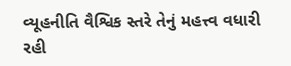વ્યૂહનીતિ વૈશ્વિક સ્તરે તેનું મહત્ત્વ વધારી રહી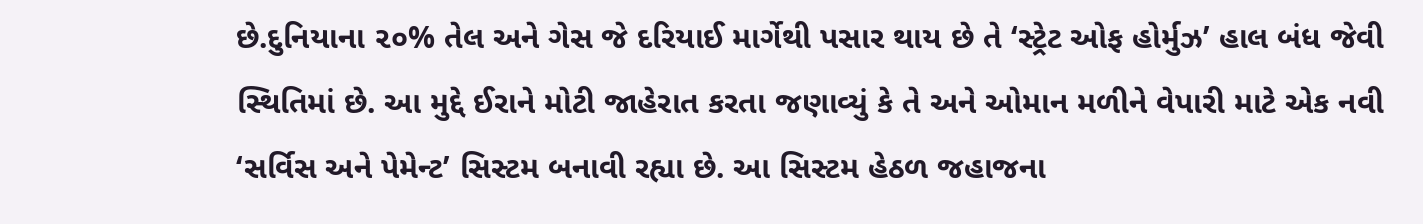છે.દુનિયાના ૨૦% તેલ અને ગેસ જે દરિયાઈ માર્ગેથી પસાર થાય છે તે ‘સ્ટ્રેટ ઓફ હોર્મુઝ’ હાલ બંધ જેવી સ્થિતિમાં છે. આ મુદ્દે ઈરાને મોટી જાહેરાત કરતા જણાવ્યું કે તે અને ઓમાન મળીને વેપારી માટે એક નવી ‘સર્વિસ અને પેમેન્ટ’ સિસ્ટમ બનાવી રહ્યા છે. આ સિસ્ટમ હેઠળ જહાજના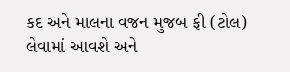કદ અને માલના વજન મુજબ ફી (ટોલ) લેવામાં આવશે અને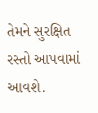તેમને સુરક્ષિત રસ્તો આપવામાં આવશે.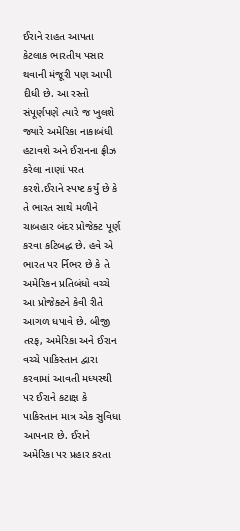ઈરાને રાહત આપતા કેટલાક ભારતીય પસાર થવાની મંજૂરી પણ આપી દીધી છે. આ રસ્તો સંપૂર્ણપણે ત્યારે જ ખુલશે જ્યારે અમેરિકા નાકાબંધી હટાવશે અને ઈરાનના ફ્રીઝ કરેલા નાણાં પરત કરશે.ઈરાને સ્પષ્ટ કર્યું છે કે તે ભારત સાથે મળીને ચાબહાર બંદર પ્રોજેક્ટ પૂર્ણ કરવા કટિબદ્ધ છે. હવે એ ભારત પર ર્નિભર છે કે તે અમેરિકન પ્રતિબંધો વચ્ચે આ પ્રોજેક્ટને કેવી રીતે આગળ ધપાવે છે. બીજી તરફ, અમેરિકા અને ઈરાન વચ્ચે પાકિસ્તાન દ્વારા કરવામાં આવતી મધ્યસ્થી પર ઈરાને કટાક્ષ કે પાકિસ્તાન માત્ર એક સુવિધા આપનાર છે. ઈરાને અમેરિકા પર પ્રહાર કરતા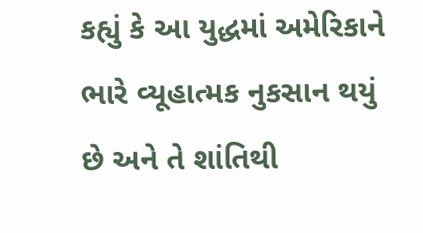કહ્યું કે આ યુદ્ધમાં અમેરિકાને ભારે વ્યૂહાત્મક નુકસાન થયું છે અને તે શાંતિથી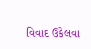વિવાદ ઉકેલવા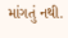માંગતું નથી.